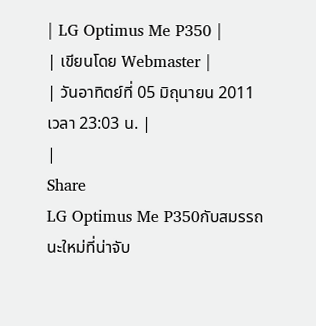| LG Optimus Me P350 |
| เขียนโดย Webmaster |
| วันอาทิตย์ที่ 05 มิถุนายน 2011 เวลา 23:03 น. |
|
Share
LG Optimus Me P350กับสมรรถนะใหม่ที่น่าจับ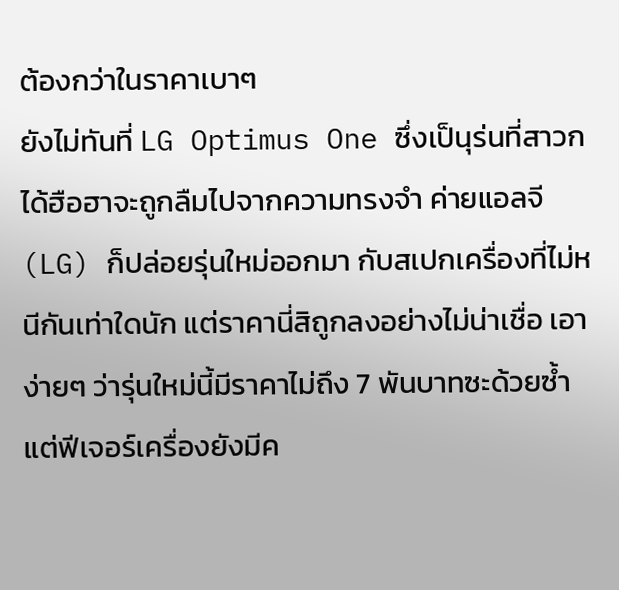ต้องกว่าในราคาเบาๆ
ยังไม่ทันที่ LG Optimus One ซึ่งเป็นุร่นที่สาวกได้ฮือฮาจะถูกลืมไปจากความทรงจำ ค่ายแอลจี (LG) ก็ปล่อยรุ่นใหม่ออกมา กับสเปกเครื่องที่ไม่หนีกันเท่าใดนัก แต่ราคานี่สิถูกลงอย่างไม่น่าเชื่อ เอาง่ายๆ ว่ารุ่นใหม่นี้มีราคาไม่ถึง 7 พันบาทซะด้วยซ้ำ แต่ฟีเจอร์เครื่องยังมีค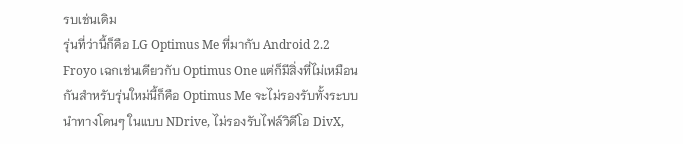รบเช่นเดิม
รุ่นที่ว่านี้ก็คือ LG Optimus Me ที่มากับ Android 2.2 Froyo เฉกเช่นเดียวกับ Optimus One แต่ก็มีสิ่งที่ไม่เหมือนกันสำหรับรุ่นใหม่นี้ก็คือ Optimus Me จะไม่รองรับทั้งระบบนำทางโดนๆ ในแบบ NDrive, ไม่รองรับไฟล์วิดีโอ DivX,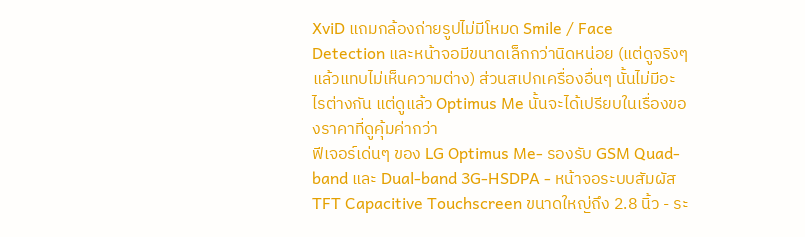XviD แถมกล้องถ่ายรูปไม่มีโหมด Smile / Face Detection และหน้าจอมีขนาดเล็กกว่านิดหน่อย (แต่ดูจริงๆ แล้วแทบไม่เห็นความต่าง) ส่วนสเปกเครื่องอื่นๆ นั้นไม่มีอะไรต่างกัน แต่ดูแล้ว Optimus Me นั้นจะได้เปรียบในเรื่องของราคาที่ดูคุ้มค่ากว่า
ฟีเจอร์เด่นๆ ของ LG Optimus Me- รองรับ GSM Quad-band และ Dual-band 3G-HSDPA - หน้าจอระบบสัมผัส TFT Capacitive Touchscreen ขนาดใหญ่ถึง 2.8 นิ้ว - ระ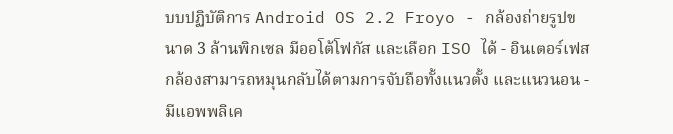บบปฏิบัติการ Android OS 2.2 Froyo - กล้องถ่ายรูปขนาด 3 ล้านพิกเซล มีออโต้โฟกัส และเลือก ISO ได้ - อินเตอร์เฟสกล้องสามารถหมุนกลับได้ตามการจับถือทั้งแนวตั้ง และแนวนอน - มีแอพพลิเค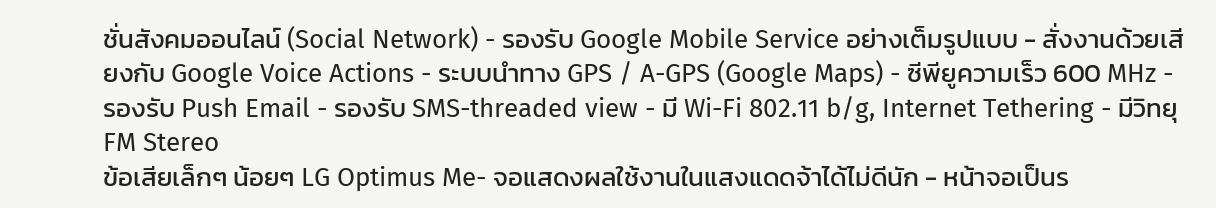ชั่นสังคมออนไลน์ (Social Network) - รองรับ Google Mobile Service อย่างเต็มรูปแบบ - สั่งงานด้วยเสียงกับ Google Voice Actions - ระบบนำทาง GPS / A-GPS (Google Maps) - ซีพียูความเร็ว 600 MHz - รองรับ Push Email - รองรับ SMS-threaded view - มี Wi-Fi 802.11 b/g, Internet Tethering - มีวิทยุ FM Stereo
ข้อเสียเล็กๆ น้อยๆ LG Optimus Me- จอแสดงผลใช้งานในแสงแดดจ้าได้ไม่ดีนัก - หน้าจอเป็นร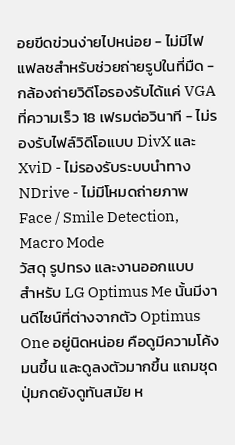อยขีดข่วนง่ายไปหน่อย - ไม่มีไฟแฟลชสำหรับช่วยถ่ายรูปในที่มืด - กล้องถ่ายวิดีโอรองรับได้แค่ VGA ที่ความเร็ว 18 เฟรมต่อวินาที - ไม่รองรับไฟล์วิดีโอแบบ DivX และ XviD - ไม่รองรับระบบนำทาง NDrive - ไม่มีโหมดถ่ายภาพ Face / Smile Detection, Macro Mode
วัสดุ รูปทรง และงานออกแบบ
สำหรับ LG Optimus Me นั้นมีงานดีไซน์ที่ต่างจากตัว Optimus One อยู่นิดหน่อย คือดูมีความโค้งมนขึ้น และดูลงตัวมากขึ้น แถมชุดปุ่มกดยังดูทันสมัย ห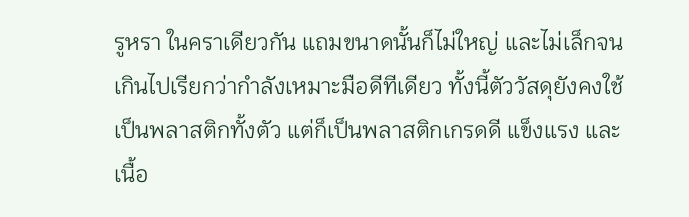รูหรา ในคราเดียวกัน แถมขนาดนั้นก็ไม่ใหญ่ และไม่เล็กจนเกินไปเรียกว่ากำลังเหมาะมือดีทีเดียว ทั้งนี้ตัววัสดุยังคงใช้เป็นพลาสติกทั้งตัว แต่ก็เป็นพลาสติกเกรดดี แข็งแรง และเนื้อ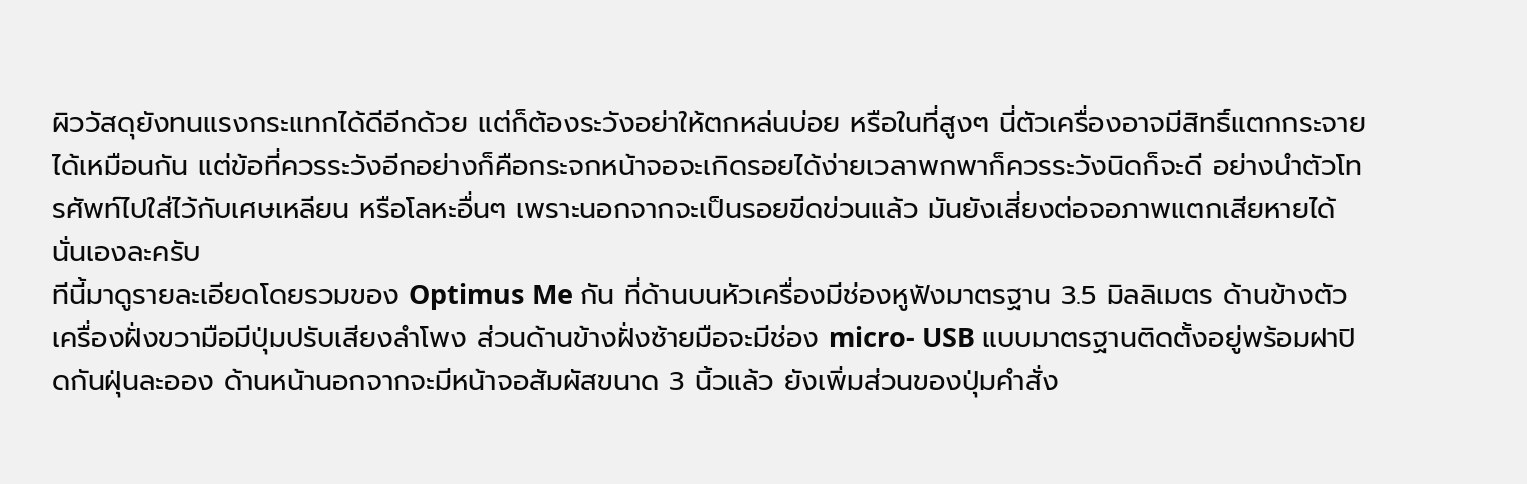ผิววัสดุยังทนแรงกระแทกได้ดีอีกด้วย แต่ก็ต้องระวังอย่าให้ตกหล่นบ่อย หรือในที่สูงๆ นี่ตัวเครื่องอาจมีสิทธิ์แตกกระจายได้เหมือนกัน แต่ข้อที่ควรระวังอีกอย่างก็คือกระจกหน้าจอจะเกิดรอยได้ง่ายเวลาพกพาก็ควรระวังนิดก็จะดี อย่างนำตัวโทรศัพท์ไปใส่ไว้กับเศษเหลียน หรือโลหะอื่นๆ เพราะนอกจากจะเป็นรอยขีดข่วนแล้ว มันยังเสี่ยงต่อจอภาพแตกเสียหายได้นั่นเองละครับ
ทีนี้มาดูรายละเอียดโดยรวมของ Optimus Me กัน ที่ด้านบนหัวเครื่องมีช่องหูฟังมาตรฐาน 3.5 มิลลิเมตร ด้านข้างตัวเครื่องฝั่งขวามือมีปุ่มปรับเสียงลำโพง ส่วนด้านข้างฝั่งซ้ายมือจะมีช่อง micro- USB แบบมาตรฐานติดตั้งอยู่พร้อมฝาปิดกันฝุ่นละออง ด้านหน้านอกจากจะมีหน้าจอสัมผัสขนาด 3 นิ้วแล้ว ยังเพิ่มส่วนของปุ่มคำสั่ง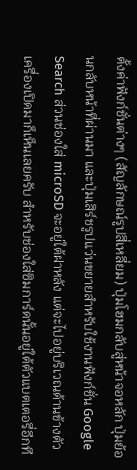ตั้งค่าฟังก์ชั่นต่างๆ (สัญลักษณ์รูปสี่เหลี่ยม) ปุ่มโฮมกลับสู่หน้าจอหลัก ปุ่มย้อนกลับหน้าที่ผ่านมา และปุ่มเสิร์ชรูปแว่นขยายสำหรับใช้งานฟังก์ชั่น Google Search ส่วนช่องใส่ microSD จะอยู่ใต้ฝาหลัง แต่จะไปอยู่บริเวณด้านข้างตัวเครื่องเปิดมาก็เห็นเลยครับ สำหรับช่องใส่ซิมการ์ดนั้นอยู่ใต้ตัวแบตเตอรี่อีกที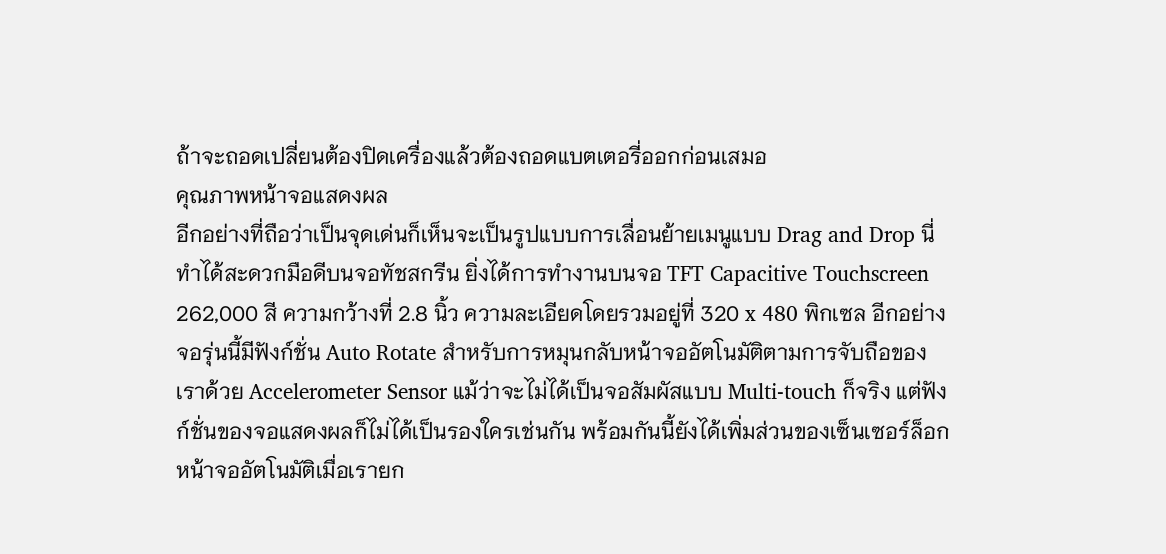ถ้าจะถอดเปลี่ยนต้องปิดเครื่องแล้วต้องถอดแบตเตอรี่ออกก่อนเสมอ
คุณภาพหน้าจอแสดงผล
อีกอย่างที่ถือว่าเป็นจุดเด่นก็เห็นจะเป็นรูปแบบการเลื่อนย้ายเมนูแบบ Drag and Drop นี่ทำได้สะดวกมือดีบนจอทัชสกรีน ยิ่งได้การทำงานบนจอ TFT Capacitive Touchscreen 262,000 สี ความกว้างที่ 2.8 นิ้ว ความละเอียดโดยรวมอยู่ที่ 320 x 480 พิกเซล อีกอย่างจอรุ่นนี้มีฟังก์ชั่น Auto Rotate สำหรับการหมุนกลับหน้าจออัตโนมัติตามการจับถือของเราด้วย Accelerometer Sensor แม้ว่าจะไม่ได้เป็นจอสัมผัสแบบ Multi-touch ก็จริง แต่ฟังก์ชั่นของจอแสดงผลก็ไม่ได้เป็นรองใครเช่นกัน พร้อมกันนี้ยังได้เพิ่มส่วนของเซ็นเซอร์ล็อกหน้าจออัตโนมัติเมื่อเรายก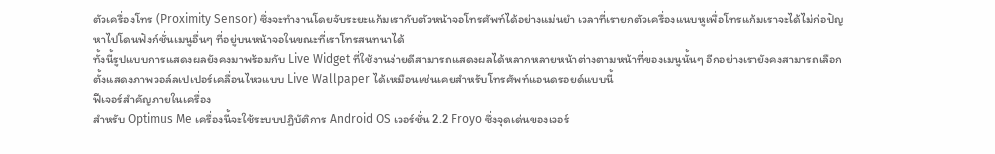ตัวเครื่องโทร (Proximity Sensor) ซึ่งจะทำงานโดยจับระยะแก้มเรากับตัวหน้าจอโทรศัพท์ได้อย่างแม่นยำ เวลาที่เรายกตัวเครื่องแนบหูเพื่อโทรแก้มเราจะได้ไม่ก่อปัญหาไปโดนฟังก์ชั่นเมนูอื่นๆ ที่อยู่บนหน้าจอในขณะที่เราโทรสนทนาได้
ทั้งนี้รูปแบบการแสดงผลยังคงมาพร้อมกับ Live Widget ที่ใช้งานง่ายดีสามารถแสดงผลได้หลากหลายหน้าต่างตามหน้าที่ของเมนูนั้นๆ อีกอย่างเรายังคงสามารถเลือกตั้งแสดงภาพวอล์ลเปเปอร์เคลื่อนไหวแบบ Live Wallpaper ได้เหมือนเช่นเคยสำหรับโทรศัพท์แอนดรอยด์แบบนี้
ฟีเจอร์สำคัญภายในเครื่อง
สำหรับ Optimus Me เครื่องนี้จะใช้ระบบปฏิบัติการ Android OS เวอร์ชั่น 2.2 Froyo ซึ่งจุดเด่นของเวอร์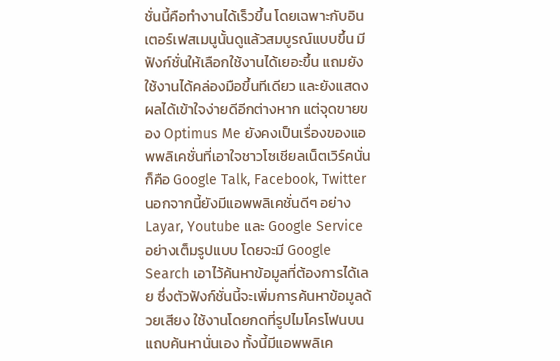ชั่นนี้คือทำงานได้เร็วขึ้น โดยเฉพาะกับอินเตอร์เฟสเมนูนั้นดูแล้วสมบูรณ์แบบขึ้น มีฟังก์ชั่นให้เลือกใช้งานได้เยอะขึ้น แถมยังใช้งานได้คล่องมือขึ้นทีเดียว และยังแสดงผลได้เข้าใจง่ายดีอีกต่างหาก แต่จุดขายของ Optimus Me ยังคงเป็นเรื่องของแอพพลิเคชั่นที่เอาใจชาวโซเชียลเน็ตเวิร์คนั่นก็คือ Google Talk, Facebook, Twitter นอกจากนี้ยังมีแอพพลิเคชั่นดีๆ อย่าง Layar, Youtube และ Google Service อย่างเต็มรูปแบบ โดยจะมี Google Search เอาไว้ค้นหาข้อมูลที่ต้องการได้เลย ซึ่งตัวฟังก์ชั่นนี้จะเพิ่มการค้นหาข้อมูลด้วยเสียง ใช้งานโดยกดที่รูปไมโครโฟนบนแถบค้นหานั่นเอง ทั้งนี้มีแอพพลิเค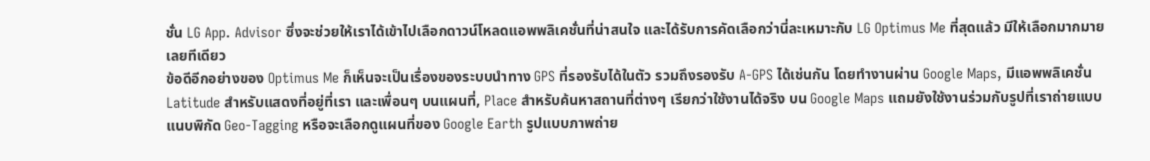ชั่น LG App. Advisor ซึ่งจะช่วยให้เราได้เข้าไปเลือกดาวน์โหลดแอพพลิเคชั่นที่น่าสนใจ และได้รับการคัดเลือกว่านี่ละเหมาะกับ LG Optimus Me ที่สุดแล้ว มีให้เลือกมากมายเลยทีเดียว
ข้อดีอีกอย่างของ Optimus Me ก็เห็นจะเป็นเรื่องของระบบนำทาง GPS ที่รองรับได้ในตัว รวมถึงรองรับ A-GPS ได้เช่นกัน โดยทำงานผ่าน Google Maps, มีแอพพลิเคชั่น Latitude สำหรับแสดงที่อยู่ที่เรา และเพื่อนๆ บนแผนที่, Place สำหรับค้นหาสถานที่ต่างๆ เรียกว่าใช้งานได้จริง บน Google Maps แถมยังใช้งานร่วมกับรูปที่เราถ่ายแบบแนบพิกัด Geo-Tagging หรือจะเลือกดูแผนที่ของ Google Earth รูปแบบภาพถ่าย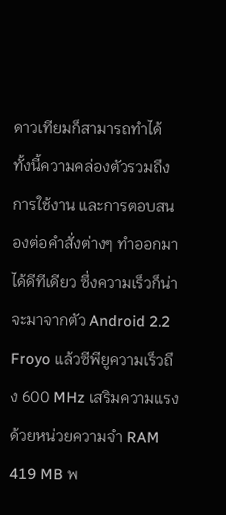ดาวเทียมก็สามารถทำได้
ทั้งนี้ความคล่องตัวรวมถึงการใช้งาน และการตอบสนองต่อคำสั่งต่างๆ ทำออกมาได้ดีทีเดียว ซึ่งความเร็วก็น่าจะมาจากตัว Android 2.2 Froyo แล้วซีพียูความเร็วถึง 600 MHz เสริมความแรงด้วยหน่วยความจำ RAM 419 MB พ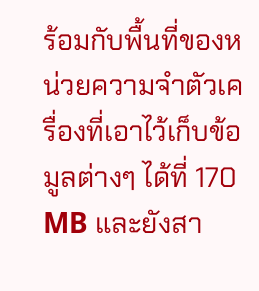ร้อมกับพื้นที่ของหน่วยความจำตัวเครื่องที่เอาไว้เก็บข้อมูลต่างๆ ได้ที่ 170 MB และยังสา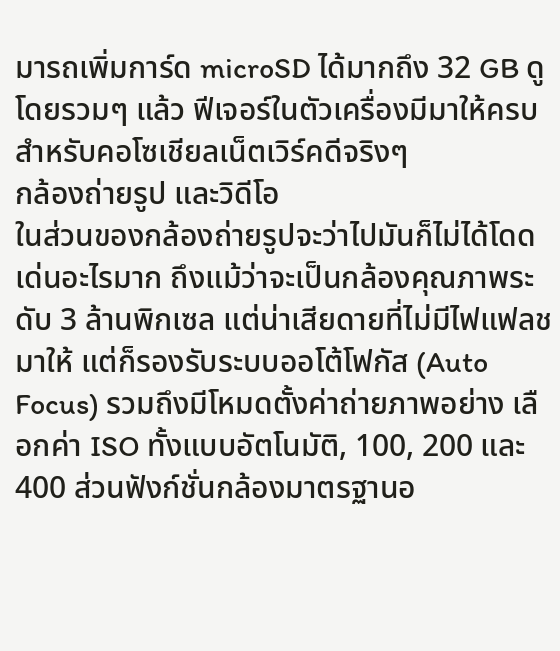มารถเพิ่มการ์ด microSD ได้มากถึง 32 GB ดูโดยรวมๆ แล้ว ฟีเจอร์ในตัวเครื่องมีมาให้ครบสำหรับคอโซเชียลเน็ตเวิร์คดีจริงๆ
กล้องถ่ายรูป และวิดีโอ
ในส่วนของกล้องถ่ายรูปจะว่าไปมันก็ไม่ได้โดดเด่นอะไรมาก ถึงแม้ว่าจะเป็นกล้องคุณภาพระดับ 3 ล้านพิกเซล แต่น่าเสียดายที่ไม่มีไฟแฟลชมาให้ แต่ก็รองรับระบบออโต้โฟกัส (Auto Focus) รวมถึงมีโหมดตั้งค่าถ่ายภาพอย่าง เลือกค่า ISO ทั้งแบบอัตโนมัติ, 100, 200 และ 400 ส่วนฟังก์ชั่นกล้องมาตรฐานอ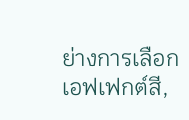ย่างการเลือกเอฟเฟกต์สี,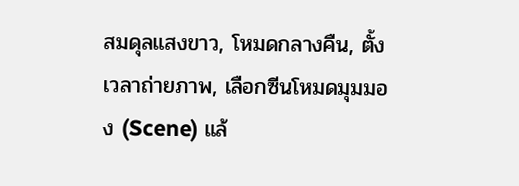สมดุลแสงขาว, โหมดกลางคืน, ตั้งเวลาถ่ายภาพ, เลือกซีนโหมดมุมมอง (Scene) แล้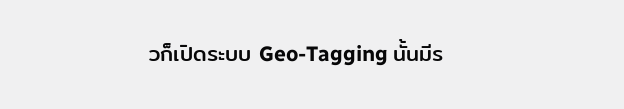วก็เปิดระบบ Geo-Tagging นั้นมีร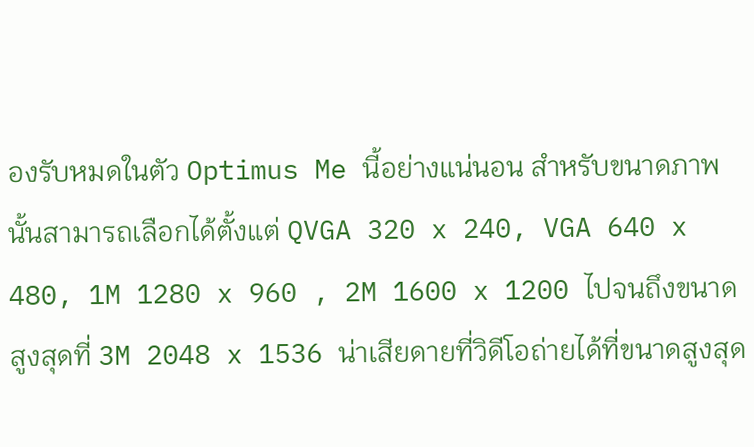องรับหมดในตัว Optimus Me นี้อย่างแน่นอน สำหรับขนาดภาพนั้นสามารถเลือกได้ตั้งแต่ QVGA 320 x 240, VGA 640 x 480, 1M 1280 x 960 , 2M 1600 x 1200 ไปจนถึงขนาดสูงสุดที่ 3M 2048 x 1536 น่าเสียดายที่วิดีโอถ่ายได้ที่ขนาดสูงสุด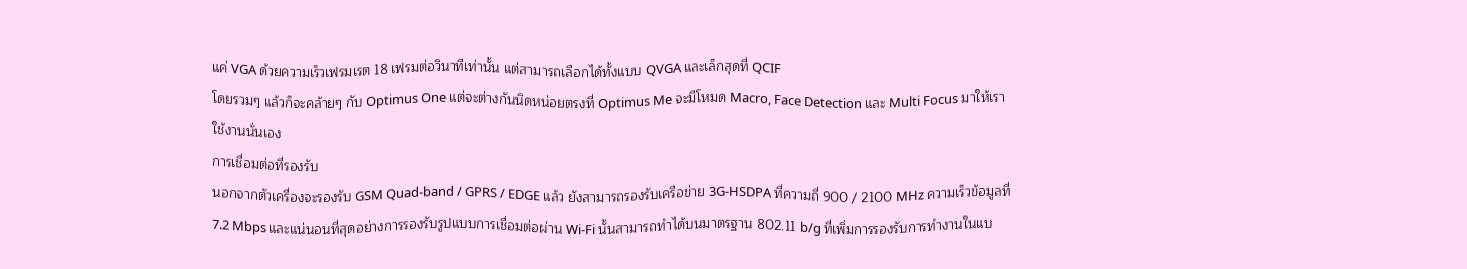แค่ VGA ด้วยความเร็วเฟรมเรต 18 เฟรมต่อวินาทีเท่านั้น แต่สามารถเลือกได้ทั้งแบบ QVGA และเล็กสุดที่ QCIF
โดยรวมๆ แล้วก็จะคล้ายๆ กับ Optimus One แต่จะต่างกันนิดหน่อยตรงที่ Optimus Me จะมีโหมด Macro, Face Detection และ Multi Focus มาให้เราใช้งานนั่นเอง
การเชื่อมต่อที่รองรับ
นอกจากตัวเครื่องจะรองรับ GSM Quad-band / GPRS / EDGE แล้ว ยังสามารถรองรับเครือข่าย 3G-HSDPA ที่ความถี่ 900 / 2100 MHz ความเร็วข้อมูลที่ 7.2 Mbps และแน่นอนที่สุดอย่างการรองรับรูปแบบการเชื่อมต่อผ่าน Wi-Fi นั้นสามารถทำได้บนมาตรฐาน 802.11 b/g ที่เพิ่มการรองรับการทำงานในแบ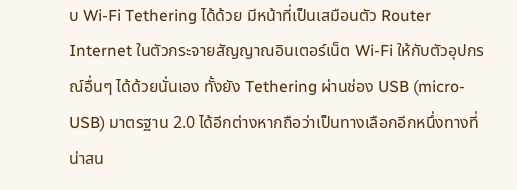บ Wi-Fi Tethering ได้ด้วย มีหน้าที่เป็นเสมือนตัว Router Internet ในตัวกระจายสัญญาณอินเตอร์เน็ต Wi-Fi ให้กับตัวอุปกรณ์อื่นๆ ได้ด้วยนั่นเอง ทั้งยัง Tethering ผ่านช่อง USB (micro-USB) มาตรฐาน 2.0 ได้อีกต่างหากถือว่าเป็นทางเลือกอีกหนึ่งทางที่น่าสน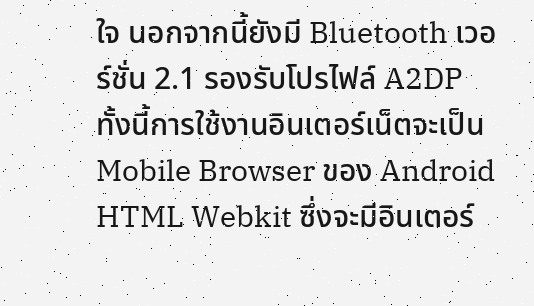ใจ นอกจากนี้ยังมี Bluetooth เวอร์ชั่น 2.1 รองรับโปรไฟล์ A2DP
ทั้งนี้การใช้งานอินเตอร์เน็ตจะเป็น Mobile Browser ของ Android HTML Webkit ซึ่งจะมีอินเตอร์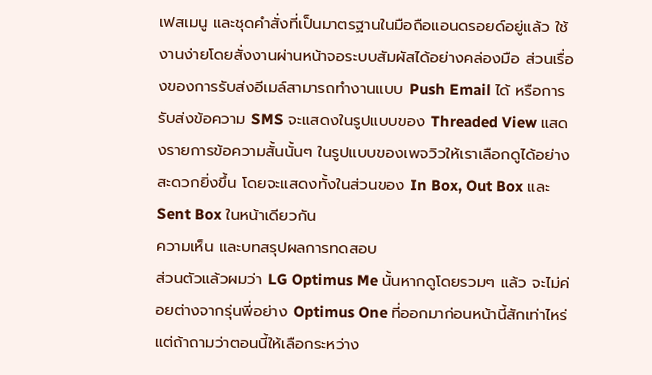เฟสเมนู และชุดคำสั่งที่เป็นมาตรฐานในมือถือแอนดรอยด์อยู่แล้ว ใช้งานง่ายโดยสั่งงานผ่านหน้าจอระบบสัมผัสได้อย่างคล่องมือ ส่วนเรื่องของการรับส่งอีเมล์สามารถทำงานแบบ Push Email ได้ หรือการรับส่งข้อความ SMS จะแสดงในรูปแบบของ Threaded View แสดงรายการข้อความสั้นนั้นๆ ในรูปแบบของเพจวิวให้เราเลือกดูได้อย่างสะดวกยิ่งขึ้น โดยจะแสดงทั้งในส่วนของ In Box, Out Box และ Sent Box ในหน้าเดียวกัน
ความเห็น และบทสรุปผลการทดสอบ
ส่วนตัวแล้วผมว่า LG Optimus Me นั้นหากดูโดยรวมๆ แล้ว จะไม่ค่อยต่างจากรุ่นพี่อย่าง Optimus One ที่ออกมาก่อนหน้านี้สักเท่าไหร่ แต่ถ้าถามว่าตอนนี้ให้เลือกระหว่าง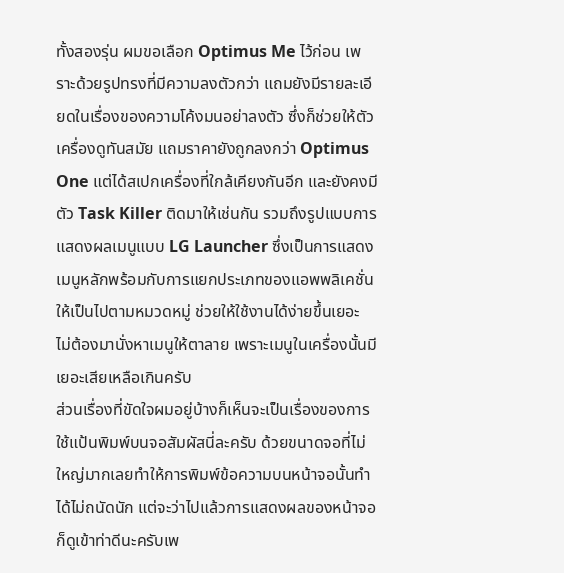ทั้งสองรุ่น ผมขอเลือก Optimus Me ไว้ก่อน เพราะด้วยรูปทรงที่มีความลงตัวกว่า แถมยังมีรายละเอียดในเรื่องของความโค้งมนอย่าลงตัว ซึ่งก็ช่วยให้ตัวเครื่องดูทันสมัย แถมราคายังถูกลงกว่า Optimus One แต่ได้สเปกเครื่องที่ใกล้เคียงกันอีก และยังคงมีตัว Task Killer ติดมาให้เช่นกัน รวมถึงรูปแบบการแสดงผลเมนูแบบ LG Launcher ซึ่งเป็นการแสดงเมนูหลักพร้อมกับการแยกประเภทของแอพพลิเคชั่นให้เป็นไปตามหมวดหมู่ ช่วยให้ใช้งานได้ง่ายขึ้นเยอะ ไม่ต้องมานั่งหาเมนูให้ตาลาย เพราะเมนูในเครื่องนั้นมีเยอะเสียเหลือเกินครับ
ส่วนเรื่องที่ขัดใจผมอยู่บ้างก็เห็นจะเป็นเรื่องของการใช้แป้นพิมพ์บนจอสัมผัสนี่ละครับ ด้วยขนาดจอที่ไม่ใหญ่มากเลยทำให้การพิมพ์ข้อความบนหน้าจอนั้นทำได้ไม่ถนัดนัก แต่จะว่าไปแล้วการแสดงผลของหน้าจอก็ดูเข้าท่าดีนะครับเพ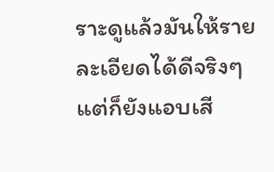ราะดูแล้วมันให้รายละเอียดได้ดีจริงๆ แต่ก็ยังแอบเสี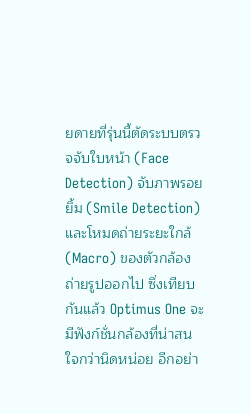ยดายที่รุ่นนี้ตัดระบบตรวจจับใบหน้า (Face Detection) จับภาพรอยยิ้ม (Smile Detection) และโหมดถ่ายระยะใกล้ (Macro) ของตัวกล้องถ่ายรูปออกไป ซึ่งเทียบกันแล้ว Optimus One จะมีฟังก์ชั่นกล้องที่น่าสนใจกว่านิดหน่อย อีกอย่า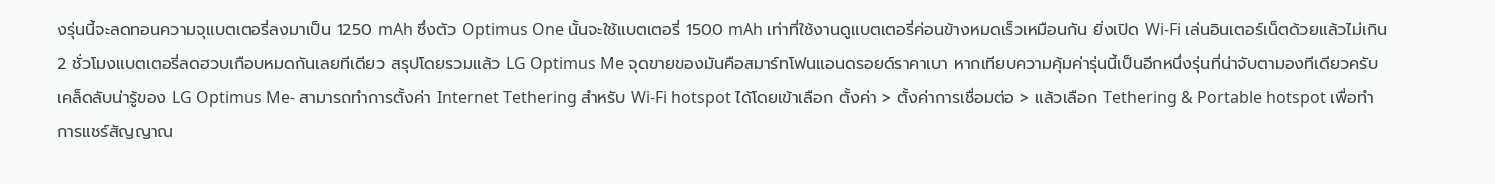งรุ่นนี้จะลดทอนความจุแบตเตอรี่ลงมาเป็น 1250 mAh ซึ่งตัว Optimus One นั้นจะใช้แบตเตอรี่ 1500 mAh เท่าที่ใช้งานดูแบตเตอรี่ค่อนข้างหมดเร็วเหมือนกัน ยิ่งเปิด Wi-Fi เล่นอินเตอร์เน็ตด้วยแล้วไม่เกิน 2 ชั่วโมงแบตเตอรี่ลดฮวบเกือบหมดกันเลยทีเดียว สรุปโดยรวมแล้ว LG Optimus Me จุดขายของมันคือสมาร์ทโฟนแอนดรอยด์ราคาเบา หากเทียบความคุ้มค่ารุ่นนี้เป็นอีกหนึ่งรุ่นที่น่าจับตามองทีเดียวครับ
เคล็ดลับน่ารู้ของ LG Optimus Me- สามารถทำการตั้งค่า Internet Tethering สำหรับ Wi-Fi hotspot ได้โดยเข้าเลือก ตั้งค่า > ตั้งค่าการเชื่อมต่อ > แล้วเลือก Tethering & Portable hotspot เพื่อทำการแชร์สัญญาณ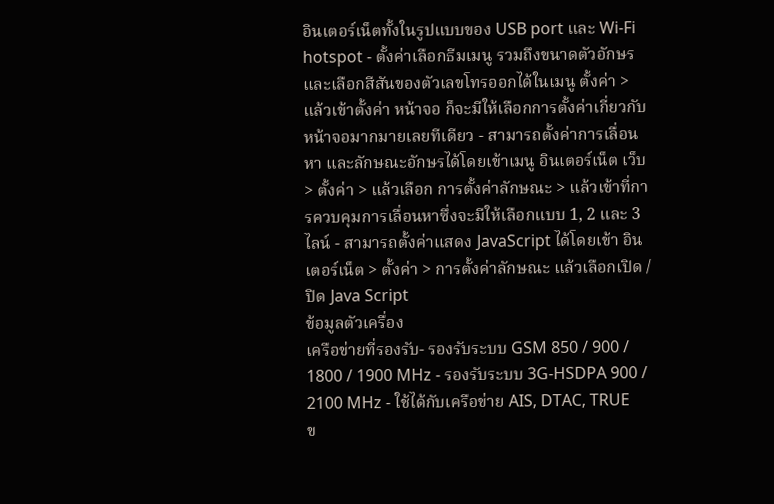อินเตอร์เน็ตทั้งในรูปแบบของ USB port และ Wi-Fi hotspot - ตั้งค่าเลือกธีมเมนู รวมถึงขนาดตัวอักษร และเลือกสีสันของตัวเลขโทรออกได้ในเมนู ตั้งค่า > แล้วเข้าตั้งค่า หน้าจอ ก็จะมีให้เลือกการตั้งค่าเกี่ยวกับหน้าจอมากมายเลยทีเดียว - สามารถตั้งค่าการเลื่อนหา และลักษณะอักษรได้โดยเข้าเมนู อินเตอร์เน็ต เว็บ > ตั้งค่า > แล้วเลือก การตั้งค่าลักษณะ > แล้วเข้าที่การควบคุมการเลื่อนหาซึ่งจะมีให้เลือกแบบ 1, 2 และ 3 ไลน์ - สามารถตั้งค่าแสดง JavaScript ได้โดยเข้า อินเตอร์เน็ต > ตั้งค่า > การตั้งค่าลักษณะ แล้วเลือกเปิด / ปิด Java Script
ข้อมูลตัวเครื่อง
เครือข่ายที่รองรับ- รองรับระบบ GSM 850 / 900 / 1800 / 1900 MHz - รองรับระบบ 3G-HSDPA 900 / 2100 MHz - ใช้ได้กับเครือข่าย AIS, DTAC, TRUE
ข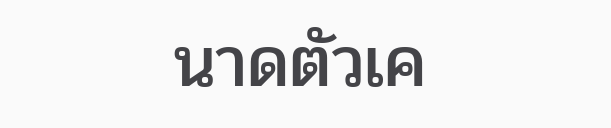นาดตัวเค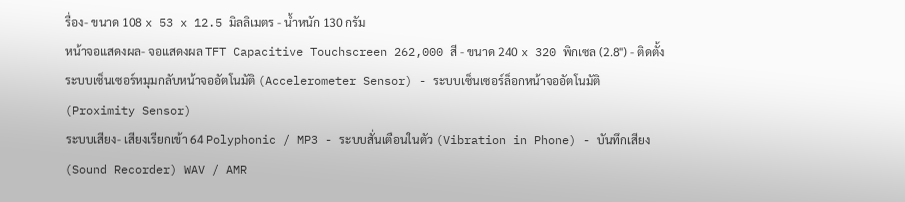รื่อง- ขนาด 108 x 53 x 12.5 มิลลิเมตร - น้ำหนัก 130 กรัม
หน้าจอแสดงผล- จอแสดงผล TFT Capacitive Touchscreen 262,000 สี - ขนาด 240 x 320 พิกเซล (2.8") - ติดตั้งระบบเซ็นเซอร์หมุมกลับหน้าจออัตโนมัติ (Accelerometer Sensor) - ระบบเซ็นเซอร์ล็อกหน้าจออัตโนมัติ (Proximity Sensor)
ระบบเสียง- เสียงเรียกเข้า 64 Polyphonic / MP3 - ระบบสั่นเตือนในตัว (Vibration in Phone) - บันทึกเสียง (Sound Recorder) WAV / AMR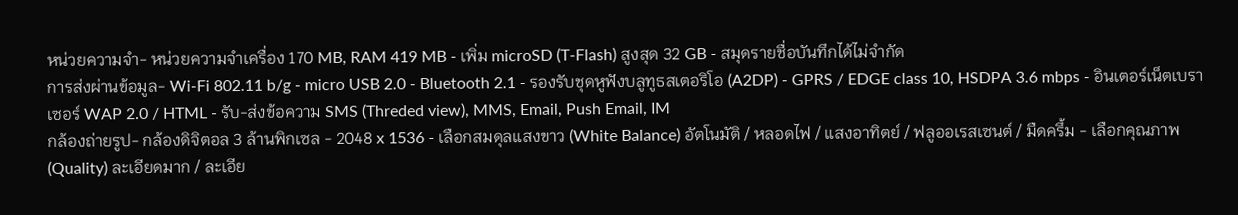หน่วยความจำ- หน่วยความจำเครื่อง 170 MB, RAM 419 MB - เพิ่ม microSD (T-Flash) สูงสุด 32 GB - สมุดรายชื่อบันทึกได้ไม่จำกัด
การส่งผ่านข้อมูล- Wi-Fi 802.11 b/g - micro USB 2.0 - Bluetooth 2.1 - รองรับชุดหูฟังบลูทูธสเตอริโอ (A2DP) - GPRS / EDGE class 10, HSDPA 3.6 mbps - อินเตอร์เน็ตเบราเซอร์ WAP 2.0 / HTML - รับ-ส่งข้อความ SMS (Threded view), MMS, Email, Push Email, IM
กล้องถ่ายรูป- กล้องดิจิตอล 3 ล้านพิกเซล - 2048 x 1536 - เลือกสมดุลแสงขาว (White Balance) อัตโนมัติ / หลอดไฟ / แสงอาทิตย์ / ฟลูออเรสเซนต์ / มืดครึ้ม - เลือกคุณภาพ (Quality) ละเอียดมาก / ละเอีย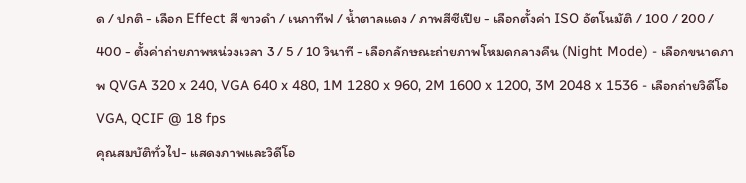ด / ปกติ - เลือก Effect สี ขาวดำ / เนกาทีฟ / น้ำตาลแดง / ภาพสีซีเปีย - เลือกตั้งค่า ISO อัตโนมัติ / 100 / 200 / 400 - ตั้งค่าถ่ายภาพหน่วงเวลา 3 / 5 / 10 วินาที - เลือกลักษณะถ่ายภาพโหมดกลางคืน (Night Mode) - เลือกขนาดภาพ QVGA 320 x 240, VGA 640 x 480, 1M 1280 x 960, 2M 1600 x 1200, 3M 2048 x 1536 - เลือกถ่ายวิดีโอ VGA, QCIF @ 18 fps
คุณสมบัติทั่วไป- แสดงภาพและวิดีโอ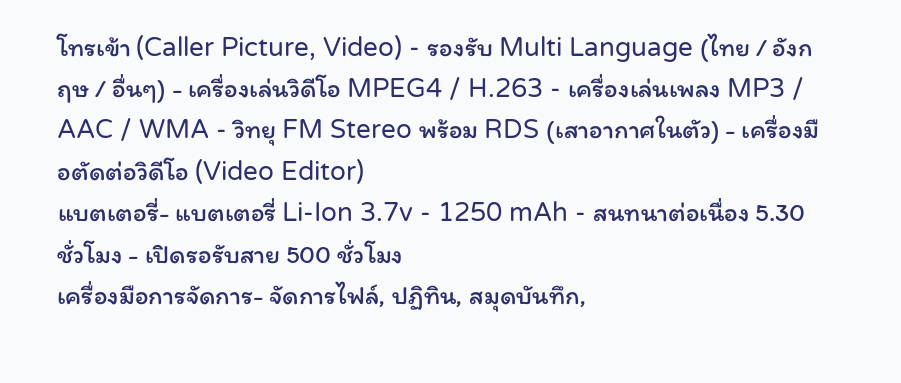โทรเข้า (Caller Picture, Video) - รองรับ Multi Language (ไทย / อังกฤษ / อื่นๆ) - เครื่องเล่นวิดีโอ MPEG4 / H.263 - เครื่องเล่นเพลง MP3 / AAC / WMA - วิทยุ FM Stereo พร้อม RDS (เสาอากาศในตัว) - เครื่องมือตัดต่อวิดีโอ (Video Editor)
แบตเตอรี่- แบตเตอรี่ Li-Ion 3.7v - 1250 mAh - สนทนาต่อเนื่อง 5.30 ชั่วโมง - เปิดรอรับสาย 500 ชั่วโมง
เครื่องมือการจัดการ- จัดการไฟล์, ปฏิทิน, สมุดบันทึก,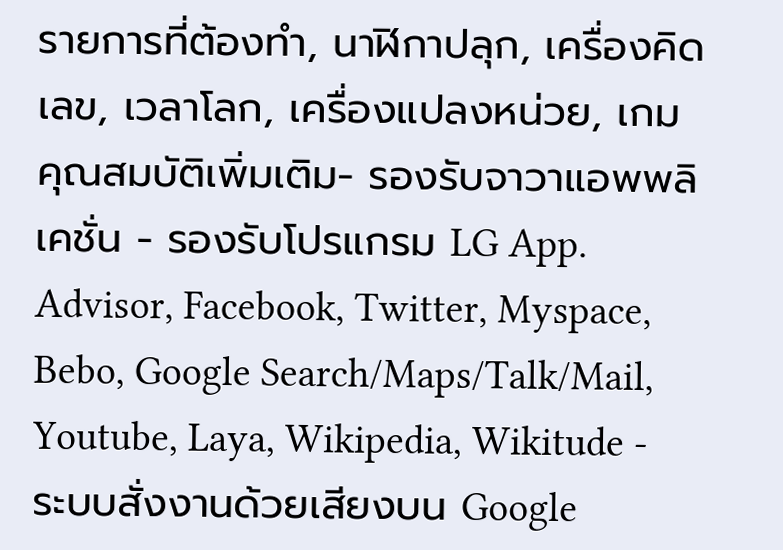รายการที่ต้องทำ, นาฬิกาปลุก, เครื่องคิดเลข, เวลาโลก, เครื่องแปลงหน่วย, เกม
คุณสมบัติเพิ่มเติม- รองรับจาวาแอพพลิเคชั่น - รองรับโปรแกรม LG App. Advisor, Facebook, Twitter, Myspace, Bebo, Google Search/Maps/Talk/Mail, Youtube, Laya, Wikipedia, Wikitude - ระบบสั่งงานด้วยเสียงบน Google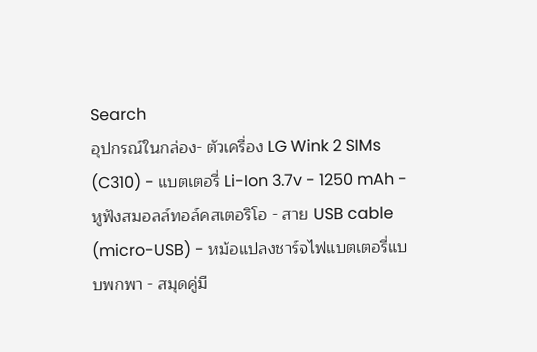Search
อุปกรณ์ในกล่อง- ตัวเครื่อง LG Wink 2 SIMs (C310) - แบตเตอรี่ Li-Ion 3.7v - 1250 mAh - หูฟังสมอลล์ทอล์คสเตอริโอ - สาย USB cable (micro-USB) - หม้อแปลงชาร์จไฟแบตเตอรี่แบบพกพา - สมุดคู่มื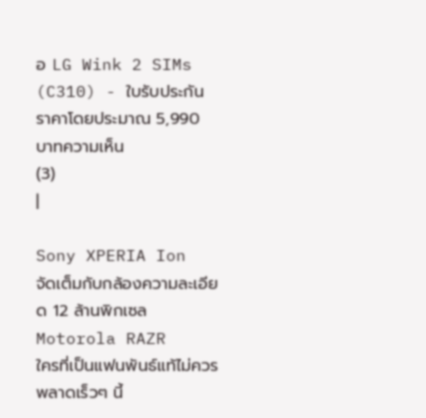อ LG Wink 2 SIMs (C310) - ใบรับประกัน
ราคาโดยประมาณ 5,990 บาทความเห็น
(3)
|

Sony XPERIA Ion
จัดเต็มกับกล้องความละเอียด 12 ล้านพิกเซล
Motorola RAZR
ใครที่เป็นแฟนพันธ์แท้ไม่ควรพลาดเร็วๆ นี้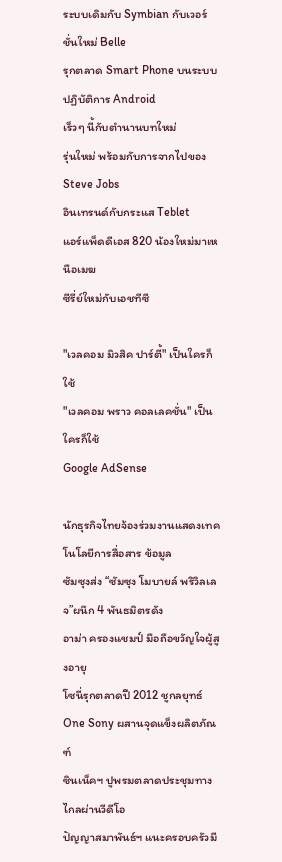ระบบเดิมกับ Symbian กับเวอร์ชั่นใหม่ Belle
รุกตลาด Smart Phone บนระบบปฏิบัติการ Android
เร็วๆ นี้กับตำนานบทใหม่
รุ่นใหม่ พร้อมกับการจากไปของ Steve Jobs
อินเทรนด์กับกระแส Teblet
แอร์แพ็ดดีเอส 820 น้องใหม่มาเหนือเมฆ
ซีรี่ย์ใหม่กับเอชทีซี

"เวลคอม มิวสิค ปาร์ตี้" เป็นใครก็ใช้
"เวลคอม พราว คอลเลคชั่น" เป็นใครก็ใช้
Google AdSense

นักธุรกิจไทยจ้องร่วมงานแสดงเทคโนโลยีการสื่อสาร ข้อมูล
ซัมซุงส่ง “ซัมซุง โมบายล์ พริวิลเลจ”ผนึก 4 พันธมิตรดัง
อาม่า ครองแชมป์ มือถือขวัญใจผู้สูงอายุ
โซนี่รุกตลาดปี 2012 ชูกลยุทธ์ One Sony ผสานจุดแข็งผลิตภัณฑ์
ซินเน็คฯ ปูพรมตลาดประชุมทางไกลผ่านวีดีโอ
ปัญญาสมาพันธ์ฯ แนะครอบครัวมี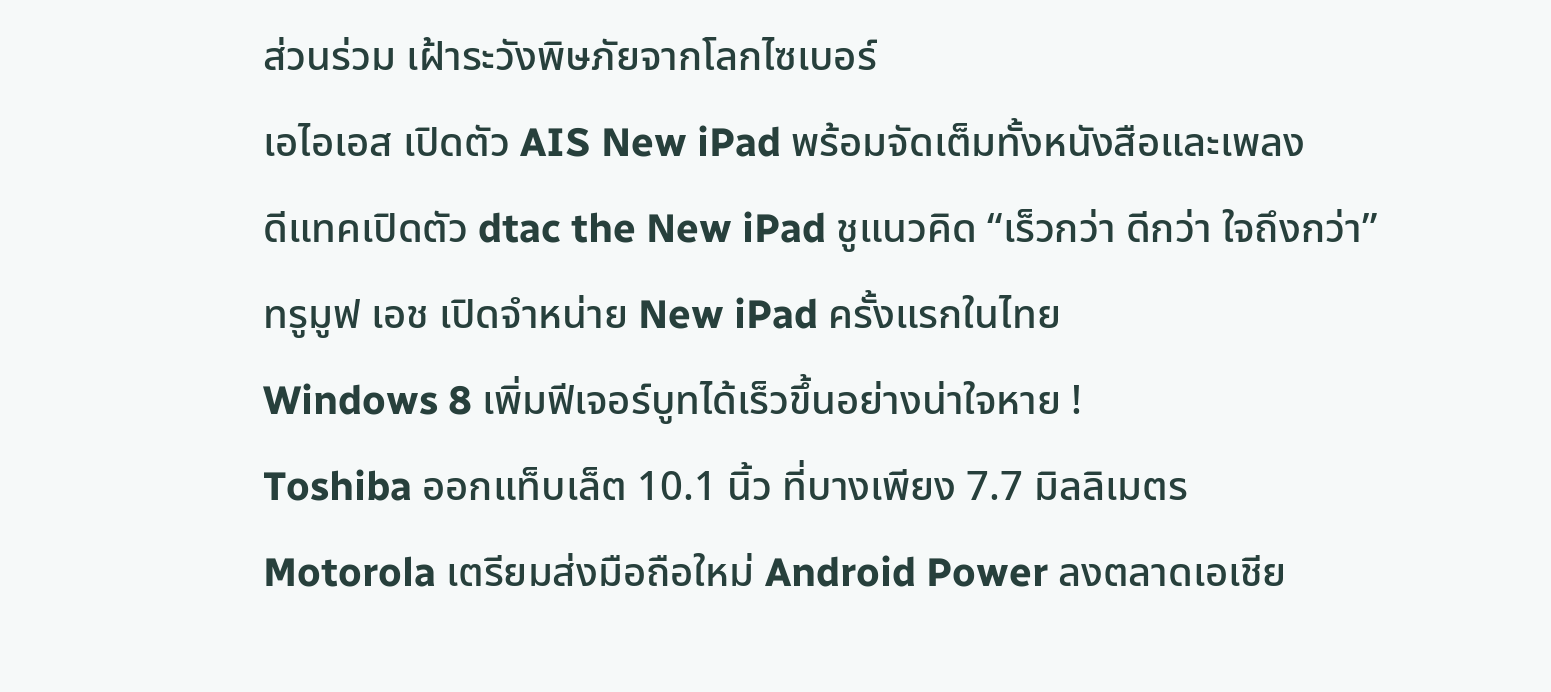ส่วนร่วม เฝ้าระวังพิษภัยจากโลกไซเบอร์
เอไอเอส เปิดตัว AIS New iPad พร้อมจัดเต็มทั้งหนังสือและเพลง
ดีแทคเปิดตัว dtac the New iPad ชูแนวคิด “เร็วกว่า ดีกว่า ใจถึงกว่า”
ทรูมูฟ เอช เปิดจำหน่าย New iPad ครั้งแรกในไทย
Windows 8 เพิ่มฟีเจอร์บูทได้เร็วขึ้นอย่างน่าใจหาย !
Toshiba ออกแท็บเล็ต 10.1 นิ้ว ที่บางเพียง 7.7 มิลลิเมตร
Motorola เตรียมส่งมือถือใหม่ Android Power ลงตลาดเอเชีย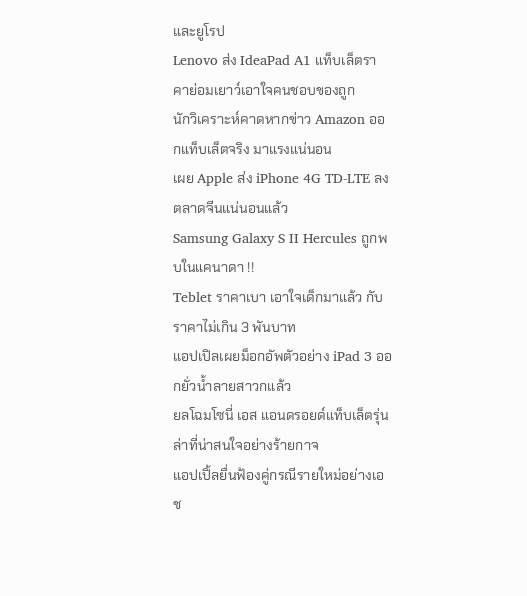และยูโรป
Lenovo ส่ง IdeaPad A1 แท็บเล็ตราคาย่อมเยาว์เอาใจคนชอบของถูก
นักวิเคราะห์คาดหากข่าว Amazon ออกแท็บเล็ตจริง มาแรงแน่นอน
เผย Apple ส่ง iPhone 4G TD-LTE ลงตลาดจีนแน่นอนแล้ว
Samsung Galaxy S II Hercules ถูกพบในแคนาดา !!
Teblet ราคาเบา เอาใจเด็กมาแล้ว กับราคาไม่เกิน 3 พันบาท
แอปเปิลเผยม็อกอัพตัวอย่าง iPad 3 ออกยั่วน้ำลายสาวกแล้ว
ยลโฉมโซนี่ เอส แอนดรอยด์แท็บเล็ตรุ่นล่าที่น่าสนใจอย่างร้ายกาจ
แอปเปิ้ลยื่นฟ้องคู่กรณีรายใหม่อย่างเอช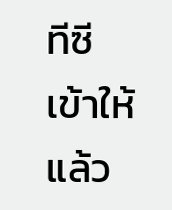ทีซีเข้าให้แล้ว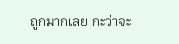ถูกมากเลย กะว่าจะ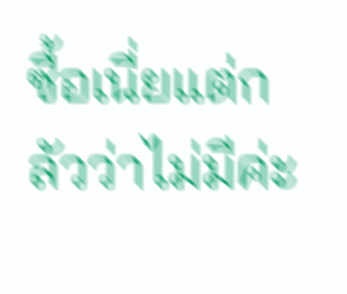ซื้อเนี่ยแต่กลัวว่าไม่มีค่ะ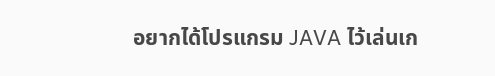อยากได้โปรแกรม JAVA ไว้เล่นเก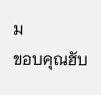ม
ขอบคุณฮับ